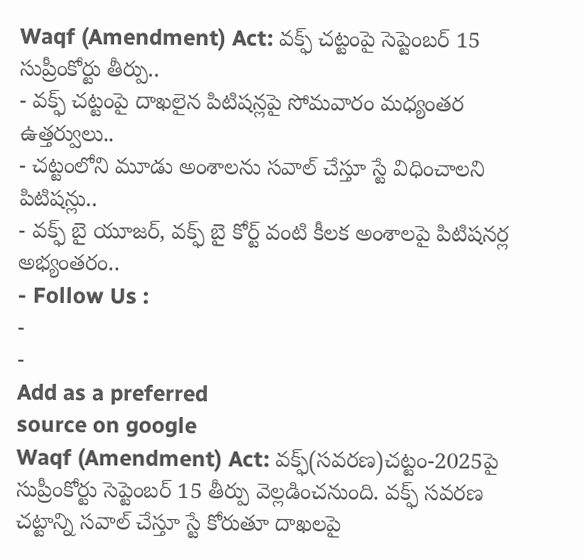Waqf (Amendment) Act: వక్ఫ్ చట్టంపై సెప్టెంబర్ 15 సుప్రీంకోర్టు తీర్పు..
- వక్ఫ్ చట్టంపై దాఖలైన పిటిషన్లపై సోమవారం మధ్యంతర ఉత్తర్వులు..
- చట్టంలోని మూడు అంశాలను సవాల్ చేస్తూ స్టే విధించాలని పిటిషన్లు..
- వక్ఫ్ బై యూజర్, వక్ఫ్ బై కోర్ట్ వంటి కీలక అంశాలపై పిటిషనర్ల అభ్యంతరం..
- Follow Us :
-
-
Add as a preferred
source on google
Waqf (Amendment) Act: వక్ఫ్(సవరణ)చట్టం-2025పై సుప్రీంకోర్టు సెప్టెంబర్ 15 తీర్పు వెల్లడించనుంది. వక్ఫ్ సవరణ చట్టాన్ని సవాల్ చేస్తూ స్టే కోరుతూ దాఖలపై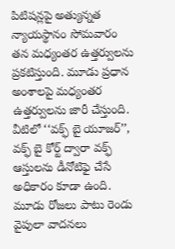పిటిషన్లపై అత్యున్నత న్యాయస్థానం సోమవారం తన మధ్యంతర ఉత్తర్వులను ప్రకటిస్తుంది. మూడు ప్రధాన అంశాలపై మధ్యంతర ఉత్తర్వులను జారీ చేస్తుంది. వీటిలో ‘‘వక్ఫ్ బై యూజర్’’, వక్ఫ్ బై కోర్ట్ ద్వారా వక్ఫ్ ఆస్తులను డీనోటిఫై చేసే అధికారం కూడా ఉంది. మూడు రోజలు పాటు రెండు వైపులా వాదనలు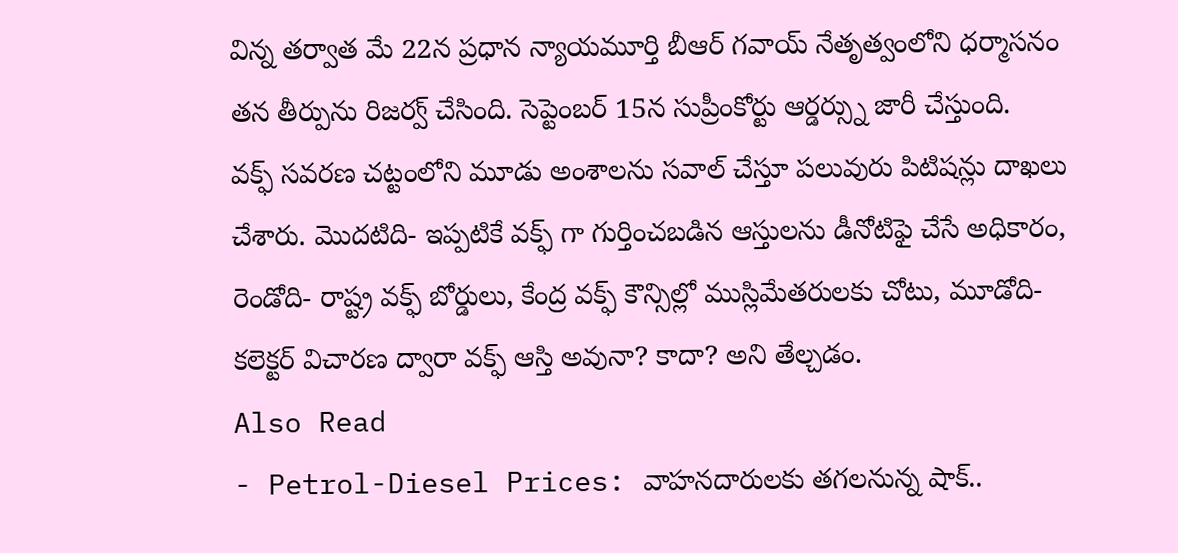విన్న తర్వాత మే 22న ప్రధాన న్యాయమూర్తి బీఆర్ గవాయ్ నేతృత్వంలోని ధర్మాసనం తన తీర్పును రిజర్వ్ చేసింది. సెప్టెంబర్ 15న సుప్రీంకోర్టు ఆర్డర్స్ను జారీ చేస్తుంది.
వక్ఫ్ సవరణ చట్టంలోని మూడు అంశాలను సవాల్ చేస్తూ పలువురు పిటిషన్లు దాఖలు చేశారు. మొదటిది- ఇప్పటికే వక్ఫ్ గా గుర్తించబడిన ఆస్తులను డీనోటిఫై చేసే అధికారం, రెండోది- రాష్ట్ర వక్ఫ్ బోర్డులు, కేంద్ర వక్ఫ్ కౌన్సిల్లో ముస్లిమేతరులకు చోటు, మూడోది- కలెక్టర్ విచారణ ద్వారా వక్ఫ్ ఆస్తి అవునా? కాదా? అని తేల్చడం.
Also Read
- Petrol-Diesel Prices: వాహనదారులకు తగలనున్న షాక్..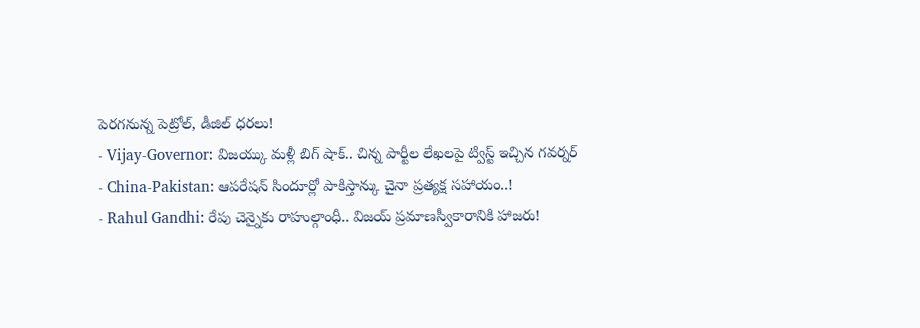పెరగనున్న పెట్రోల్, డీజిల్ ధరలు!
- Vijay-Governor: విజయ్కు మళ్లీ బిగ్ షాక్.. చిన్న పార్టీల లేఖలపై ట్విస్ట్ ఇచ్చిన గవర్నర్
- China-Pakistan: ఆపరేషన్ సిందూర్లో పాకిస్తాన్కు చైనా ప్రత్యక్ష సహాయం..!
- Rahul Gandhi: రేపు చెన్నైకు రాహుల్గాంధీ.. విజయ్ ప్రమాణస్వీకారానికి హాజరు!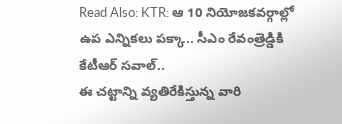Read Also: KTR: ఆ 10 నియోజకవర్గాల్లో ఉప ఎన్నికలు పక్కా.. సీఎం రేవంత్రెడ్డికి కేటీఆర్ సవాల్..
ఈ చట్టాన్ని వ్యతిరేకిస్తున్న వారి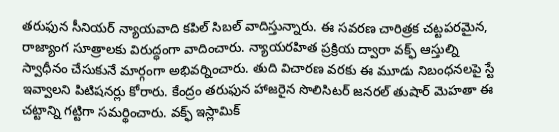తరుఫున సీనియర్ న్యాయవాది కపిల్ సిబల్ వాదిస్తున్నారు. ఈ సవరణ చారిత్రక చట్టపరమైన, రాజ్యాంగ సూత్రాలకు విరుద్ధంగా వాదించారు. న్యాయరహిత ప్రక్రియ ద్వారా వక్ఫ్ ఆస్తుల్ని స్వాధీనం చేసుకునే మార్గంగా అభివర్నించారు. తుది విచారణ వరకు ఈ మూడు నిబంధనలపై స్టే ఇవ్వాలని పిటిషనర్లు కోరారు. కేంద్రం తరుఫున హాజరైన సొలిసిటర్ జనరల్ తుషార్ మెహతా ఈ చట్టాన్ని గట్టిగా సమర్థించారు. వక్ఫ్ ఇస్లామిక్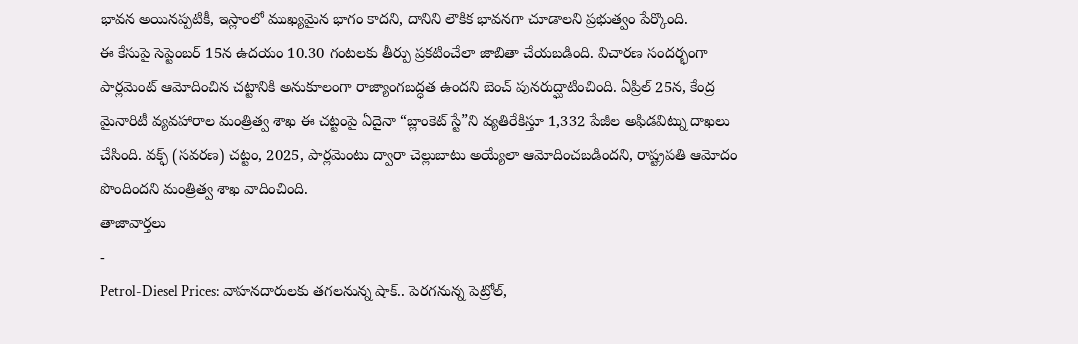భావన అయినప్పటికీ, ఇస్లాంలో ముఖ్యమైన భాగం కాదని, దానిని లౌకిక భావనగా చూడాలని ప్రభుత్వం పేర్కొంది.
ఈ కేసుపై సెప్టెంబర్ 15న ఉదయం 10.30 గంటలకు తీర్పు ప్రకటించేలా జాబితా చేయబడింది. విచారణ సందర్భంగా పార్లమెంట్ ఆమోదించిన చట్టానికి అనుకూలంగా రాజ్యాంగబద్ధత ఉందని బెంచ్ పునరుద్ఘాటించింది. ఏప్రిల్ 25న, కేంద్ర మైనారిటీ వ్యవహారాల మంత్రిత్వ శాఖ ఈ చట్టంపై ఏదైనా “బ్లాంకెట్ స్టే”ని వ్యతిరేకిస్తూ 1,332 పేజీల అఫిడవిట్ను దాఖలు చేసింది. వక్ఫ్ (సవరణ) చట్టం, 2025, పార్లమెంటు ద్వారా చెల్లుబాటు అయ్యేలా ఆమోదించబడిందని, రాష్ట్రపతి ఆమోదం పొందిందని మంత్రిత్వ శాఖ వాదించింది.
తాజావార్తలు
-
Petrol-Diesel Prices: వాహనదారులకు తగలనున్న షాక్.. పెరగనున్న పెట్రోల్,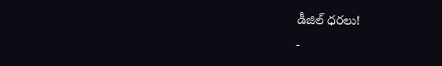డీజిల్ ధరలు!
-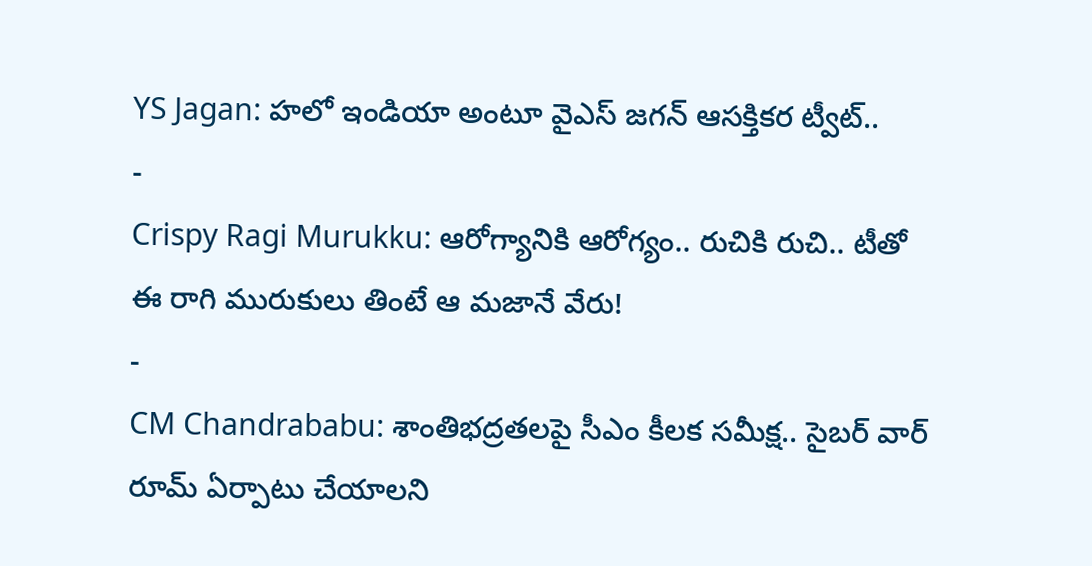YS Jagan: హలో ఇండియా అంటూ వైఎస్ జగన్ ఆసక్తికర ట్వీట్..
-
Crispy Ragi Murukku: ఆరోగ్యానికి ఆరోగ్యం.. రుచికి రుచి.. టీతో ఈ రాగి మురుకులు తింటే ఆ మజానే వేరు!
-
CM Chandrababu: శాంతిభద్రతలపై సీఎం కీలక సమీక్ష.. సైబర్ వార్ రూమ్ ఏర్పాటు చేయాలని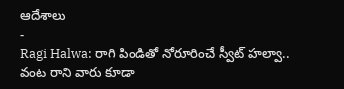ఆదేశాలు
-
Ragi Halwa: రాగి పిండితో నోరూరించే స్వీట్ హల్వా.. వంట రాని వారు కూడా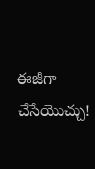ఈజీగా చేసేయొచ్చు!